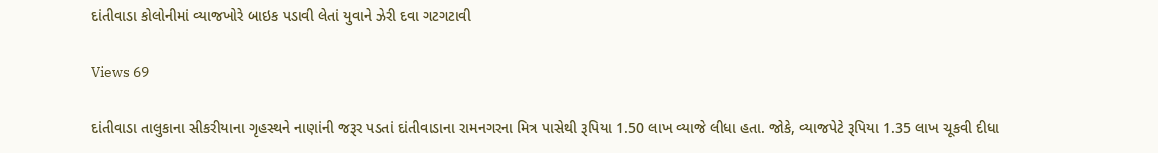દાંતીવાડા કોલોનીમાં વ્યાજખોરે બાઇક પડાવી લેતાં યુવાને ઝેરી દવા ગટગટાવી

Views 69

દાંતીવાડા તાલુકાના સીકરીયાના ગૃહસ્થને નાણાંની જરૂર પડતાં દાંતીવાડાના રામનગરના મિત્ર પાસેથી રૂપિયા 1.50 લાખ વ્યાજે લીધા હતા. જોકે, વ્યાજપેટે રૂપિયા 1.35 લાખ ચૂકવી દીધા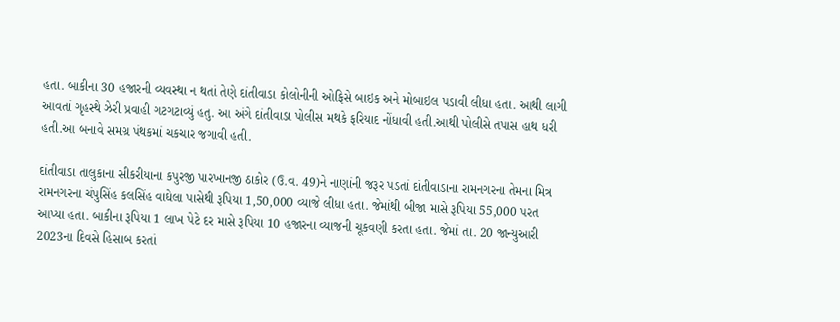હતા. બાકીના 30 હજારની વ્યવસ્થા ન થતાં તેણે દાંતીવાડા કોલોનીની ઓફિસે બાઇક અને મોબાઇલ પડાવી લીધા હતા. આથી લાગી આવતાં ગૃહસ્થે ઝેરી પ્રવાહી ગટગટાવ્યું હતુ. આ અંગે દાંતીવાડા પોલીસ મથકે ફરિયાદ નોંધાવી હતી.આથી પોલીસે તપાસ હાથ ધરી હતી.આ બનાવે સમગ્ર પંથકમાં ચકચાર જગાવી હતી.

દાંતીવાડા તાલુકાના સીકરીયાના કપુરજી પારખાનજી ઠાકોર (ઉ.વ. 49)ને નાણાંની જરૂર પડતાં દાંતીવાડાના રામનગરના તેમના મિત્ર રામનગરના ચંપુસિંહ કલસિંહ વાઘેલા પાસેથી રૂપિયા 1,50,000 વ્યાજે લીધા હતા. જેમાંથી બીજા માસે રૂપિયા 55,000 પરત આપ્યા હતા. બાકીના રૂપિયા 1 લાખ પેટે દર માસે રૂપિયા 10 હજારના વ્યાજની ચૂકવણી કરતા હતા. જેમાં તા. 20 જાન્યુઆરી 2023ના દિવસે હિસાબ કરતાં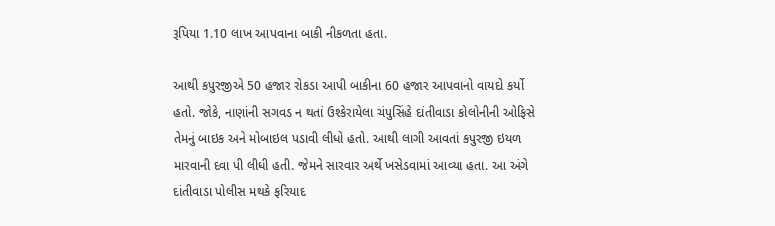રૂપિયા 1.10 લાખ આપવાના બાકી નીકળતા હતા.

આથી કપુરજીએ 50 હજાર રોકડા આપી બાકીના 60 હજાર આપવાનો વાયદો કર્યો હતો. જોકે, નાણાંની સગવડ ન થતાં ઉશ્કેરાયેલા ચંપુસિંહે દાંતીવાડા કોલોનીની ઓફિસે તેમનું બાઇક અને મોબાઇલ પડાવી લીધો હતો. આથી લાગી આવતાં કપુરજી ઇયળ મારવાની દવા પી લીધી હતી. જેમને સારવાર અર્થે ખસેડવામાં આવ્યા હતા. આ અંગે દાંતીવાડા પોલીસ મથકે ફરિયાદ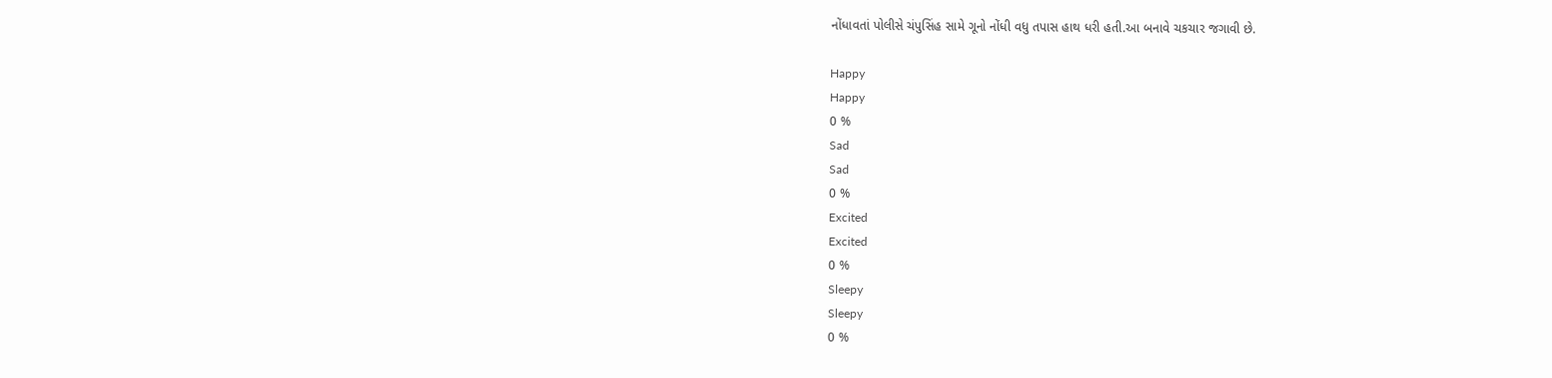નોંધાવતાં પોલીસે ચંપુસિંહ સામે ગૂનો નોંધી વધુ તપાસ હાથ ધરી હતી.આ બનાવે ચકચાર જગાવી છે.

Happy
Happy
0 %
Sad
Sad
0 %
Excited
Excited
0 %
Sleepy
Sleepy
0 %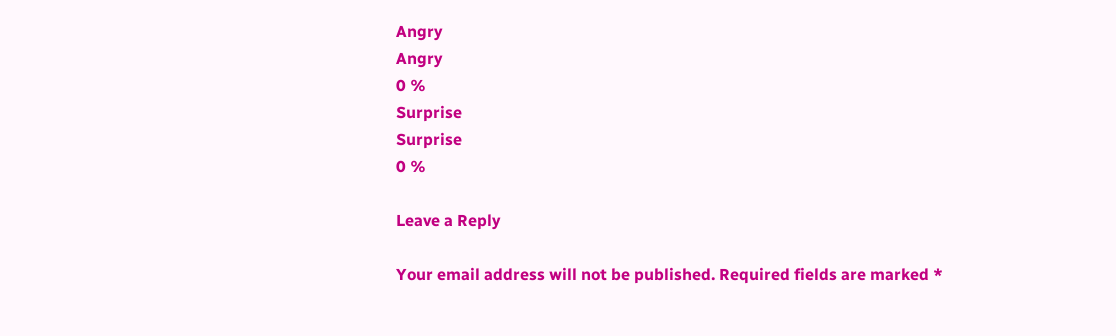Angry
Angry
0 %
Surprise
Surprise
0 %

Leave a Reply

Your email address will not be published. Required fields are marked *